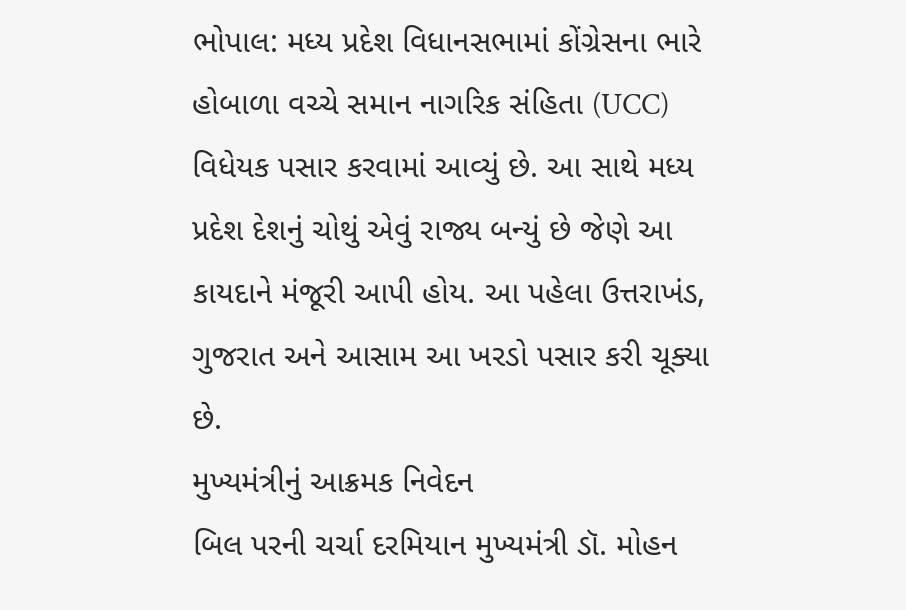ભોપાલ: મધ્ય પ્રદેશ વિધાનસભામાં કોંગ્રેસના ભારે હોબાળા વચ્ચે સમાન નાગરિક સંહિતા (UCC) વિધેયક પસાર કરવામાં આવ્યું છે. આ સાથે મધ્ય પ્રદેશ દેશનું ચોથું એવું રાજ્ય બન્યું છે જેણે આ કાયદાને મંજૂરી આપી હોય. આ પહેલા ઉત્તરાખંડ, ગુજરાત અને આસામ આ ખરડો પસાર કરી ચૂક્યા છે.
મુખ્યમંત્રીનું આક્રમક નિવેદન
બિલ પરની ચર્ચા દરમિયાન મુખ્યમંત્રી ડૉ. મોહન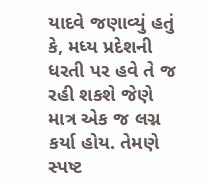યાદવે જણાવ્યું હતું કે, મધ્ય પ્રદેશની ધરતી પર હવે તે જ રહી શકશે જેણે માત્ર એક જ લગ્ન કર્યા હોય. તેમણે સ્પષ્ટ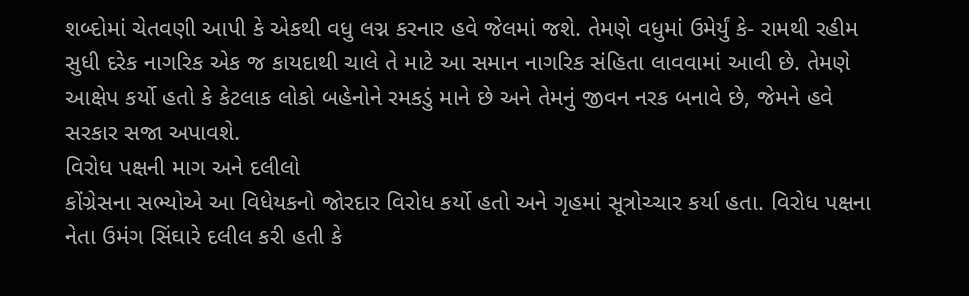શબ્દોમાં ચેતવણી આપી કે એકથી વધુ લગ્ન કરનાર હવે જેલમાં જશે. તેમણે વધુમાં ઉમેર્યું કે- રામથી રહીમ સુધી દરેક નાગરિક એક જ કાયદાથી ચાલે તે માટે આ સમાન નાગરિક સંહિતા લાવવામાં આવી છે. તેમણે આક્ષેપ કર્યો હતો કે કેટલાક લોકો બહેનોને રમકડું માને છે અને તેમનું જીવન નરક બનાવે છે, જેમને હવે સરકાર સજા અપાવશે.
વિરોધ પક્ષની માગ અને દલીલો
કોંગ્રેસના સભ્યોએ આ વિધેયકનો જોરદાર વિરોધ કર્યો હતો અને ગૃહમાં સૂત્રોચ્ચાર કર્યા હતા. વિરોધ પક્ષના નેતા ઉમંગ સિંઘારે દલીલ કરી હતી કે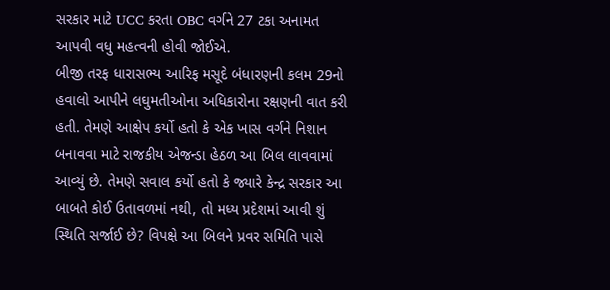સરકાર માટે UCC કરતા OBC વર્ગને 27 ટકા અનામત આપવી વધુ મહત્વની હોવી જોઈએ.
બીજી તરફ ધારાસભ્ય આરિફ મસૂદે બંધારણની કલમ 29નો હવાલો આપીને લઘુમતીઓના અધિકારોના રક્ષણની વાત કરી હતી. તેમણે આક્ષેપ કર્યો હતો કે એક ખાસ વર્ગને નિશાન બનાવવા માટે રાજકીય એજન્ડા હેઠળ આ બિલ લાવવામાં આવ્યું છે. તેમણે સવાલ કર્યો હતો કે જ્યારે કેન્દ્ર સરકાર આ બાબતે કોઈ ઉતાવળમાં નથી, તો મધ્ય પ્રદેશમાં આવી શું સ્થિતિ સર્જાઈ છે? વિપક્ષે આ બિલને પ્રવર સમિતિ પાસે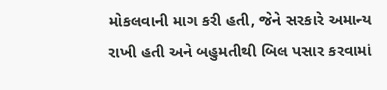મોકલવાની માગ કરી હતી, જેને સરકારે અમાન્ય રાખી હતી અને બહુમતીથી બિલ પસાર કરવામાં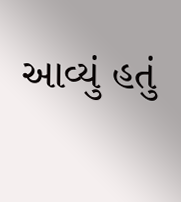આવ્યું હતું